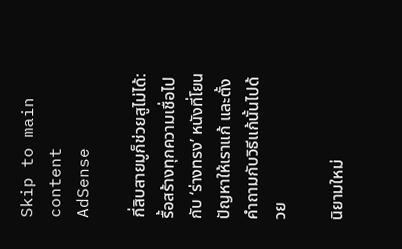Skip to main content
AdSense

กี่สิบสายมูก็ช่วยสูไม่ได้: รื้อสร้างทุกความเชื่อไปกับ ‘ร่างทรง’ หนังที่โยนปัญหาให้เราแก้ และตั้งคำถามกับวิธีแก้นั้นไปด้วย

นิยามใหม่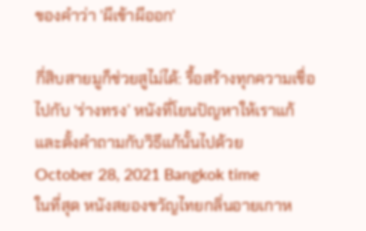ของคำว่า 'ผีเข้าผีออก'

กี่สิบสายมูก็ช่วยสูไม่ได้: รื้อสร้างทุกความเชื่อไปกับ ‘ร่างทรง’ หนังที่โยนปัญหาให้เราแก้ และตั้งคำถามกับวิธีแก้นั้นไปด้วย
October 28, 2021 Bangkok time
ในที่สุด หนังสยองขวัญไทยกลิ่นอายเกาห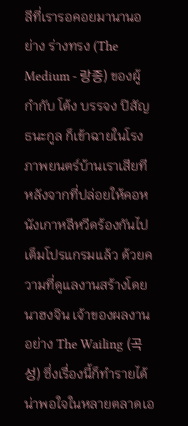ลีที่เรารอคอยมานานอย่าง ร่างทรง (The Medium - 랑종) ของผู้กำกับ โต้ง บรรจง ปิสัญธนะกูล ก็เข้าฉายในโรงภาพยนตร์บ้านเราเสียที หลังจากที่ปล่อยให้คอหนังเกาหลีหวีดร้องกันไปเต็มโปรแกรมแล้ว ด้วยความที่ดูแลงานสร้างโดย นาฮงจิน เจ้าของผลงานอย่าง The Wailing (곡성) ซึ่งเรื่องนี้ก็ทำรายได้น่าพอใจในหลายตลาดเอ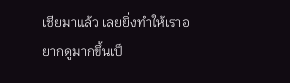เชียมาแล้ว เลยยิ่งทำให้เราอยากดูมากขึ้นเป็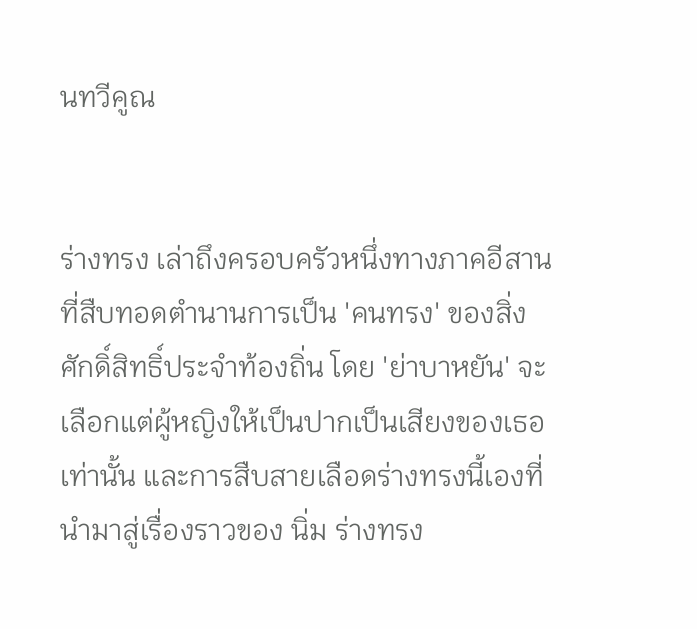นทวีคูณ


ร่างทรง เล่าถึงครอบครัวหนึ่งทางภาคอีสานที่สืบทอดตำนานการเป็น 'คนทรง' ของสิ่งศักดิ์สิทธิ์ประจำท้องถิ่น โดย 'ย่าบาหยัน' จะเลือกแต่ผู้หญิงให้เป็นปากเป็นเสียงของเธอเท่านั้น และการสืบสายเลือดร่างทรงนี้เองที่นำมาสู่เรื่องราวของ นิ่ม ร่างทรง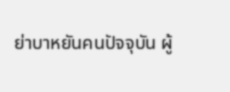ย่าบาหยันคนปัจจุบัน ผู้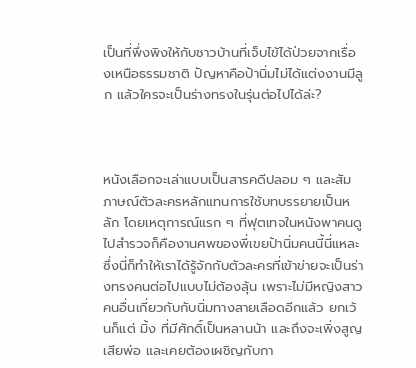เป็นที่พึ่งพิงให้กับชาวบ้านที่เจ็บไข้ได้ป่วยจากเรื่องเหนือธรรมชาติ ปัญหาคือป้านิ่มไม่ได้แต่งงานมีลูก แล้วใครจะเป็นร่างทรงในรุ่นต่อไปได้ล่ะ?



หนังเลือกจะเล่าแบบเป็นสารคดีปลอม ๆ และสัมภาษณ์ตัวละครหลักแทนการใช้บทบรรยายเป็นหลัก โดยเหตุการณ์แรก ๆ ที่ฟุตเทจในหนังพาคนดูไปสำรวจก็คืองานศพของพี่เขยป้านิ่มคนนี้นี่แหละ ซึ่งนี่ก็ทำให้เราได้รู้จักกับตัวละครที่เข้าข่ายจะเป็นร่างทรงคนต่อไปแบบไม่ต้องลุ้น เพราะไม่มีหญิงสาวคนอื่นเกี่ยวกับกับนิ่มทางสายเลือดอีกแล้ว ยกเว้นก็แต่ มิ้ง ที่มีศักดิ์เป็นหลานน้า และถึงจะเพิ่งสูญเสียพ่อ และเคยต้องเผชิญกับกา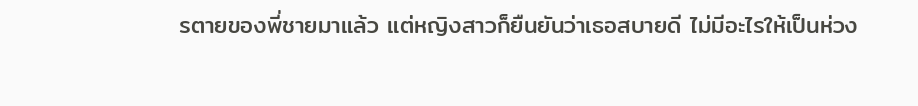รตายของพี่ชายมาแล้ว แต่หญิงสาวก็ยืนยันว่าเธอสบายดี ไม่มีอะไรให้เป็นห่วง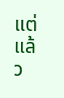แต่แล้ว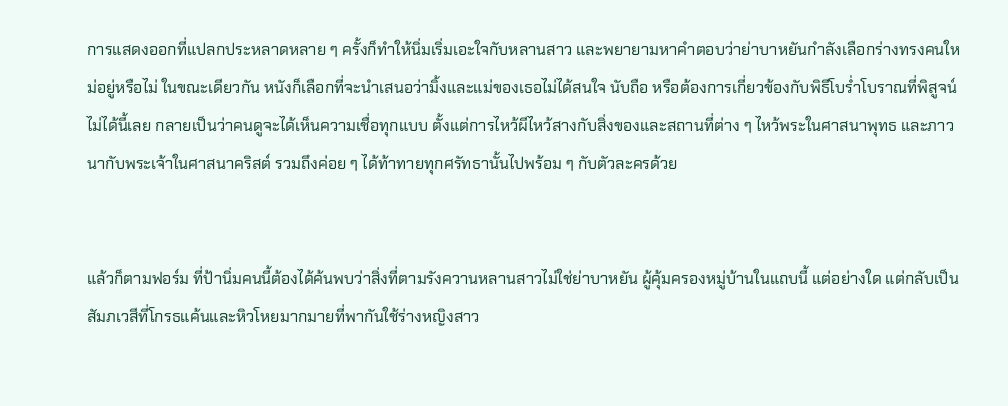การแสดงออกที่แปลกประหลาดหลาย ๆ ครั้งก็ทำให้นิ่มเริ่มเอะใจกับหลานสาว และพยายามหาคำตอบว่าย่าบาหยันกำลังเลือกร่างทรงคนใหม่อยู่หรือไม่ ในขณะเดียวกัน หนังก็เลือกที่จะนำเสนอว่ามิ้งและแม่ของเธอไม่ได้สนใจ นับถือ หรือต้องการเกี่ยวข้องกับพิธีโบร่ำโบราณที่พิสูจน์ไม่ได้นี้เลย กลายเป็นว่าคนดูจะได้เห็นความเชื่อทุกแบบ ตั้งแต่การไหว้ผีไหว้สางกับสิ่งของและสถานที่ต่าง ๆ ไหว้พระในศาสนาพุทธ และภาวนากับพระเจ้าในศาสนาคริสต์ รวมถึงค่อย ๆ ได้ท้าทายทุกศรัทธานั้นไปพร้อม ๆ กับตัวละครด้วย


แล้วก็ตามฟอร์ม ที่ป้านิ่มคนนี้ต้องได้ค้นพบว่าสิ่งที่ตามรังควานหลานสาวไม่ใช่ย่าบาหยัน ผู้คุ้มครองหมู่บ้านในแถบนี้ แต่อย่างใด แต่กลับเป็นสัมภเวสีที่โกรธแค้นและหิวโหยมากมายที่พากันใช้ร่างหญิงสาว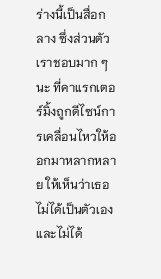ร่างนี้เป็นสื่อกลาง ซึ่งส่วนตัวเราชอบมาก ๆ นะ ที่คาแรกเตอร์มิ้งถูกดีไซน์การเคลื่อนไหวให้ออกมาหลากหลาย ให้เห็นว่าเธอไม่ได้เป็นตัวเอง และไม่ได้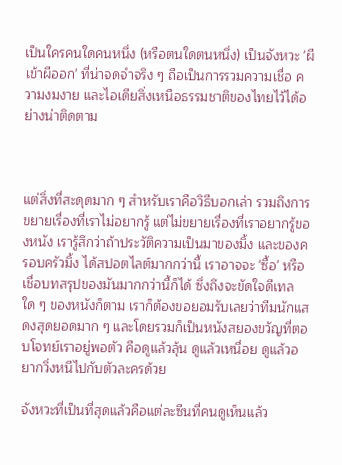เป็นใครคนใดคนหนึ่ง (หรือตนใดตนหนึ่ง) เป็นจังหวะ 'ผีเข้าผีออก' ที่น่าจดจำจริง ๆ ถือเป็นการรวมความเชื่อ ความงมงาย และไอเดียสิ่งเหนือธรรมชาติของไทยไว้ได้อย่างน่าติดตาม



แต่สิ่งที่สะดุดมาก ๆ สำหรับเราคือวิธีบอกเล่า รวมถึงการขยายเรื่องที่เราไม่อยากรู้ แต่ไม่ขยายเรื่องที่เราอยากรู้ของหนัง เรารู้สึกว่าถ้าประวัติความเป็นมาของมิ้ง และของครอบครัวมิ้ง ได้สปอตไลต์มากกว่านี้ เราอาจจะ 'ซื้อ' หรือเชื่อบทสรุปของมันมากกว่านี้ก็ได้ ซึ่งถึงจะขัดใจดีเทลใด ๆ ของหนังก็ตาม เราก็ต้องขอยอมรับเลยว่าทีมนักแสดงสุดยอดมาก ๆ และโดยรวมก็เป็นหนังสยองขวัญที่ตอบโจทย์เราอยู่พอตัว คือดูแล้วลุ้น ดูแล้วเหนื่อย ดูแล้วอยากวิ่งหนีไปกับตัวละครด้วย

จังหวะที่เป็นที่สุดแล้วคือแต่ละซีนที่คนดูเห็นแล้ว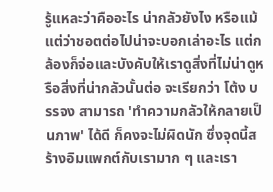รู้แหละว่าคืออะไร น่ากลัวยังไง หรือแม้แต่ว่าชอตต่อไปน่าจะบอกเล่าอะไร แต่กล้องก็จ่อและบังคับให้เราดูสิ่งที่ไม่น่าดูหรือสิ่งที่น่ากลัวนั้นต่อ จะเรียกว่า โต้ง บรรจง สามารถ 'ทำความกลัวให้กลายเป็นภาพ' ได้ดี ก็คงจะไม่ผิดนัก ซึ่งจุดนี้สร้างอิมแพกต์กับเรามาก ๆ และเรา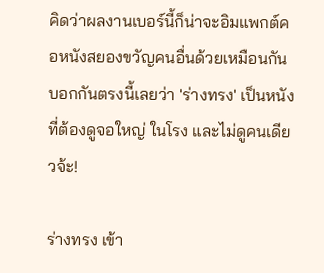คิดว่าผลงานเบอร์นี้ก็น่าจะอิมแพกต์คอหนังสยองขวัญคนอื่นด้วยเหมือนกัน บอกกันตรงนี้เลยว่า 'ร่างทรง' เป็นหนังที่ต้องดูจอใหญ่ ในโรง และไม่ดูคนเดียวจ้ะ!

ร่างทรง เข้า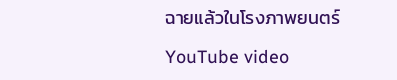ฉายแล้วในโรงภาพยนตร์

YouTube video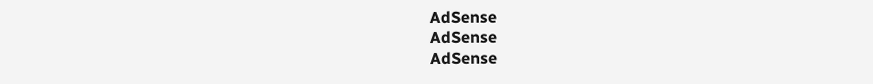AdSense
AdSense
AdSense